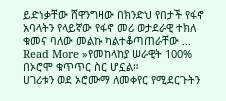ይድነቃቸው ሸዋንግዛው በክንድህ የበታች የፋኖ አባላትን የላይኛው የፋኖ መሪ ወታደራዊ ተክለ ቁመና ባለው መልኩ ካልተቆጣጠራቸው …
Read More »የመከላከያ ሠራዊት 100% በኦሮሞ ቁጥጥር ስር ሆኗል።
ሀገሪቱን ወደ ኦሮሙማ ለመቀየር የሚደርጉትን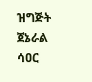ዝግጅት ጀኔራል ሳዐር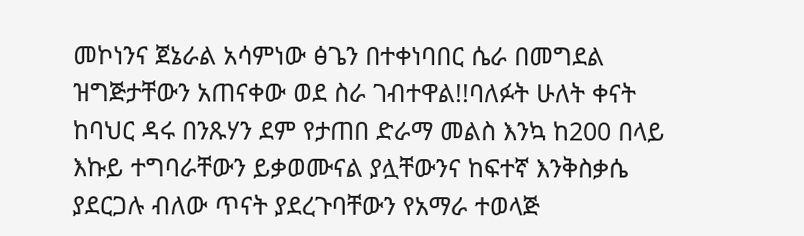መኮነንና ጀኔራል አሳምነው ፅጌን በተቀነባበር ሴራ በመግደል ዝግጅታቸውን አጠናቀው ወደ ስራ ገብተዋል!!ባለፉት ሁለት ቀናት ከባህር ዳሩ በንጹሃን ደም የታጠበ ድራማ መልስ እንኳ ከ200 በላይ እኩይ ተግባራቸውን ይቃወሙናል ያሏቸውንና ከፍተኛ እንቅስቃሴ ያደርጋሉ ብለው ጥናት ያደረጉባቸውን የአማራ ተወላጅ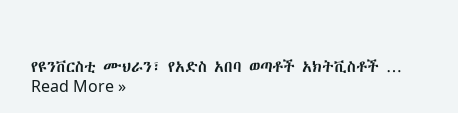የዩንቨርስቲ ሙህራን፣ የአድስ አበባ ወጣቶች አክትቪስቶች …
Read More »